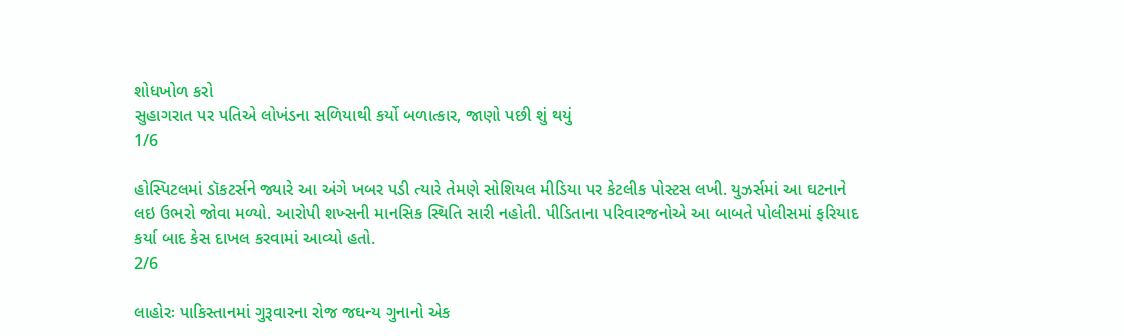શોધખોળ કરો
સુહાગરાત પર પતિએ લોખંડના સળિયાથી કર્યો બળાત્કાર, જાણો પછી શું થયું
1/6

હોસ્પિટલમાં ડૉકટર્સને જ્યારે આ અંગે ખબર પડી ત્યારે તેમણે સોશિયલ મીડિયા પર કેટલીક પોસ્ટસ લખી. યુઝર્સમાં આ ઘટનાને લઇ ઉભરો જોવા મળ્યો. આરોપી શખ્સની માનસિક સ્થિતિ સારી નહોતી. પીડિતાના પરિવારજનોએ આ બાબતે પોલીસમાં ફરિયાદ કર્યા બાદ કેસ દાખલ કરવામાં આવ્યો હતો.
2/6

લાહોરઃ પાકિસ્તાનમાં ગુરૂવારના રોજ જઘન્ય ગુનાનો એક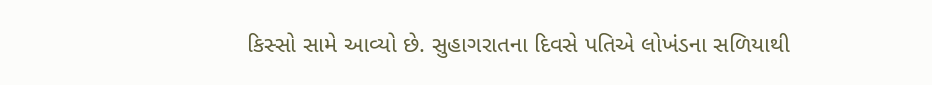કિસ્સો સામે આવ્યો છે. સુહાગરાતના દિવસે પતિએ લોખંડના સળિયાથી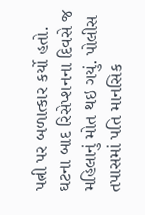પત્ની પર બળાત્કાર કર્યો હતો. ઘટના બાદ રિસેપ્શનના દિવસે જ મહિલાનું મોત થઇ ગયું. પોલીસ તપાસમાં પતિ માનસિક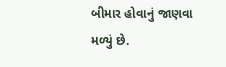બીમાર હોવાનું જાણવા મળ્યું છે.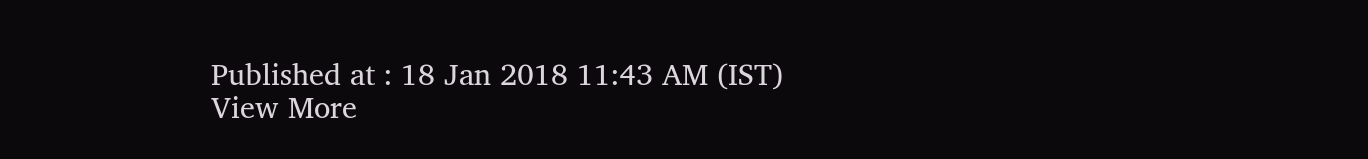Published at : 18 Jan 2018 11:43 AM (IST)
View More